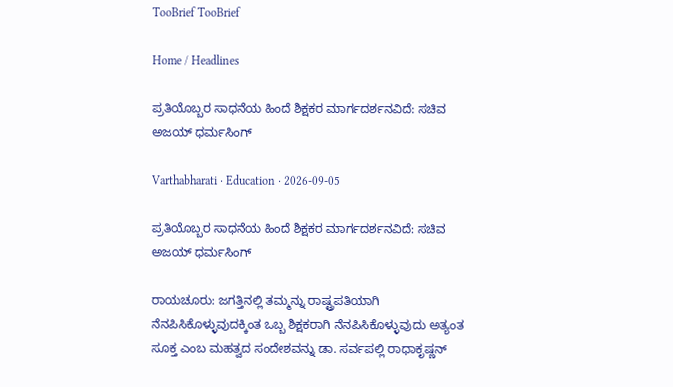TooBrief TooBrief

Home / Headlines

ಪ್ರತಿಯೊಬ್ಬರ ಸಾಧನೆಯ ಹಿಂದೆ ಶಿಕ್ಷಕರ ಮಾರ್ಗದರ್ಶನವಿದೆ: ಸಚಿವ ಅಜಯ್ ಧರ್ಮಸಿಂಗ್

Varthabharati · Education · 2026-09-05

ಪ್ರತಿಯೊಬ್ಬರ ಸಾಧನೆಯ ಹಿಂದೆ ಶಿಕ್ಷಕರ ಮಾರ್ಗದರ್ಶನವಿದೆ: ಸಚಿವ ಅಜಯ್ ಧರ್ಮಸಿಂಗ್

ರಾಯಚೂರು: ಜಗತ್ತಿನಲ್ಲಿ ತಮ್ಮನ್ನು ರಾಷ್ಟ್ರಪತಿಯಾಗಿ ನೆನಪಿಸಿಕೊಳ್ಳುವುದಕ್ಕಿಂತ ಒಬ್ಬ ಶಿಕ್ಷಕರಾಗಿ ನೆನಪಿಸಿಕೊಳ್ಳುವುದು ಅತ್ಯಂತ ಸೂಕ್ತ ಎಂಬ ಮಹತ್ವದ ಸಂದೇಶವನ್ನು ಡಾ. ಸರ್ವಪಲ್ಲಿ ರಾಧಾಕೃಷ್ಣನ್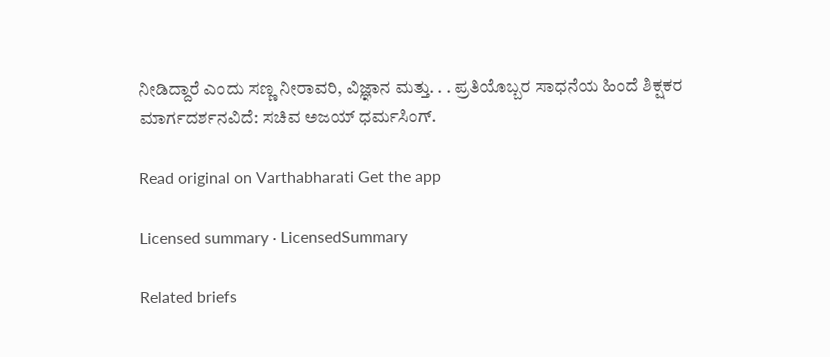ನೀಡಿದ್ದಾರೆ ಎಂದು ಸಣ್ಣ ನೀರಾವರಿ, ವಿಜ್ಞಾನ ಮತ್ತು. . . ಪ್ರತಿಯೊಬ್ಬರ ಸಾಧನೆಯ ಹಿಂದೆ ಶಿಕ್ಷಕರ ಮಾರ್ಗದರ್ಶನವಿದೆ: ಸಚಿವ ಅಜಯ್ ಧರ್ಮಸಿಂಗ್.

Read original on Varthabharati Get the app

Licensed summary · LicensedSummary

Related briefs